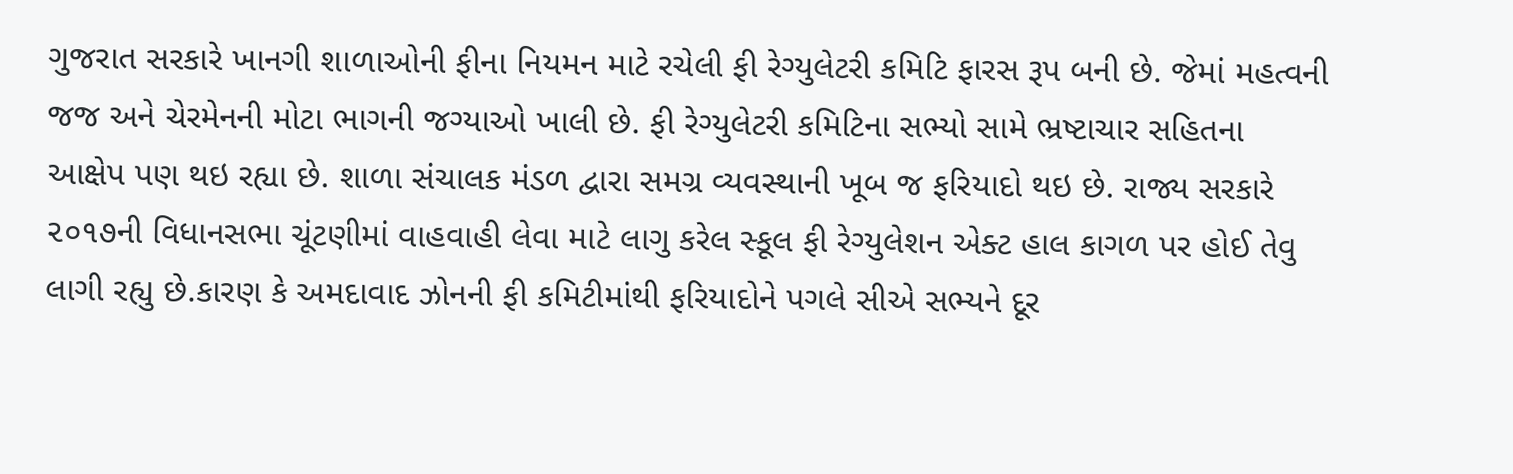ગુજરાત સરકારે ખાનગી શાળાઓની ફીના નિયમન માટે રચેલી ફી રેગ્યુલેટરી કમિટિ ફારસ રૂપ બની છે. જેમાં મહત્વની જજ અને ચેરમેનની મોટા ભાગની જગ્યાઓ ખાલી છે. ફી રેગ્યુલેટરી કમિટિના સભ્યો સામે ભ્રષ્ટાચાર સહિતના આક્ષેપ પણ થઇ રહ્યા છે. શાળા સંચાલક મંડળ દ્વારા સમગ્ર વ્યવસ્થાની ખૂબ જ ફરિયાદો થઇ છે. રાજ્ય સરકારે ૨૦૧૭ની વિધાનસભા ચૂંટણીમાં વાહવાહી લેવા માટે લાગુ કરેલ સ્કૂલ ફી રેગ્યુલેશન એક્ટ હાલ કાગળ પર હોઈ તેવુ લાગી રહ્યુ છે.કારણ કે અમદાવાદ ઝોનની ફી કમિટીમાંથી ફરિયાદોને પગલે સીએ સભ્યને દૂર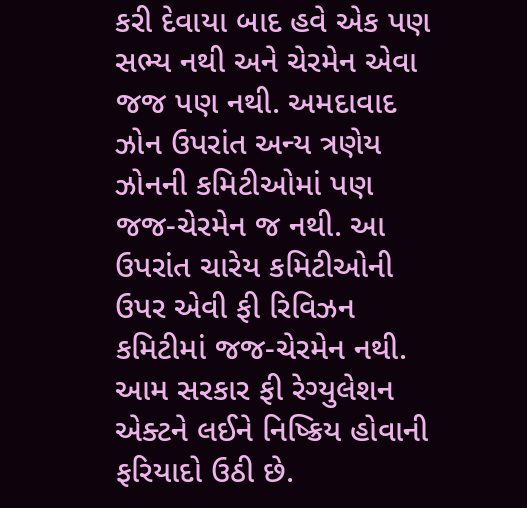કરી દેવાયા બાદ હવે એક પણ સભ્ય નથી અને ચેરમેન એવા જજ પણ નથી. અમદાવાદ ઝોન ઉપરાંત અન્ય ત્રણેય ઝોનની કમિટીઓમાં પણ જજ-ચેરમેન જ નથી. આ ઉપરાંત ચારેય કમિટીઓની ઉપર એવી ફી રિવિઝન કમિટીમાં જજ-ચેરમેન નથી. આમ સરકાર ફી રેગ્યુલેશન એક્ટને લઈને નિષ્ક્રિય હોવાની ફરિયાદો ઉઠી છે.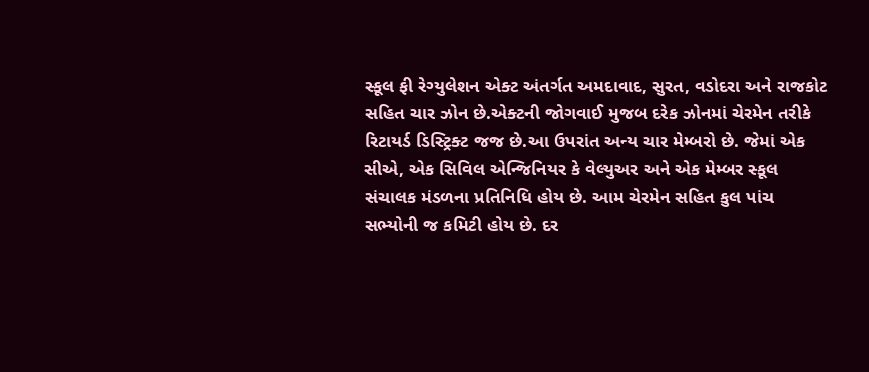સ્કૂલ ફી રેગ્યુલેશન એક્ટ અંતર્ગત અમદાવાદ, સુરત, વડોદરા અને રાજકોટ સહિત ચાર ઝોન છે.એક્ટની જોગવાઈ મુજબ દરેક ઝોનમાં ચેરમેન તરીકે રિટાયર્ડ ડિસ્ટ્રિક્ટ જજ છે.આ ઉપરાંત અન્ય ચાર મેમ્બરો છે. જેમાં એક સીએ, એક સિવિલ એન્જિનિયર કે વેલ્યુઅર અને એક મેમ્બર સ્કૂલ સંચાલક મંડળના પ્રતિનિધિ હોય છે. આમ ચેરમેન સહિત કુલ પાંચ સભ્યોની જ કમિટી હોય છે. દર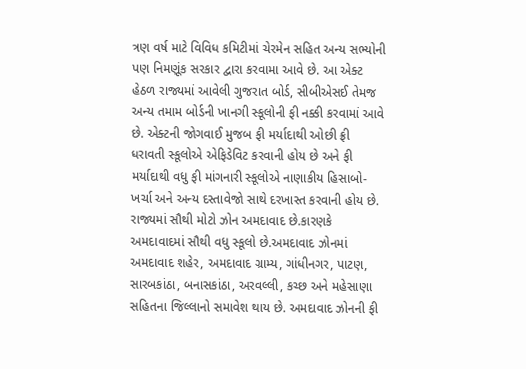ત્રણ વર્ષ માટે વિવિધ કમિટીમાં ચેરમેન સહિત અન્ય સભ્યોની પણ નિમણૂંક સરકાર દ્વારા કરવામા આવે છે. આ એક્ટ હેઠળ રાજ્યમાં આવેલી ગુજરાત બોર્ડ, સીબીએસઈ તેમજ અન્ય તમામ બોર્ડની ખાનગી સ્કૂલોની ફી નક્કી કરવામાં આવે છે. એક્ટની જોગવાઈ મુજબ ફી મર્યાદાથી ઓછી ફ્રી ધરાવતી સ્કૂલોએ એફિડેવિટ કરવાની હોય છે અને ફી મર્યાદાથી વધુ ફી માંગનારી સ્કૂલોએ નાણાકીય હિસાબો-ખર્ચા અને અન્ય દસ્તાવેજો સાથે દરખાસ્ત કરવાની હોય છે.
રાજ્યમાં સૌથી મોટો ઝોન અમદાવાદ છે.કારણકે અમદાવાદમાં સૌથી વધુ સ્કૂલો છે.અમદાવાદ ઝોનમાં અમદાવાદ શહેર, અમદાવાદ ગ્રામ્ય, ગાંધીનગર, પાટણ, સારબકાંઠા, બનાસકાંઠા, અરવલ્લી, કચ્છ અને મહેસાણા સહિતના જિલ્લાનો સમાવેશ થાય છે. અમદાવાદ ઝોનની ફી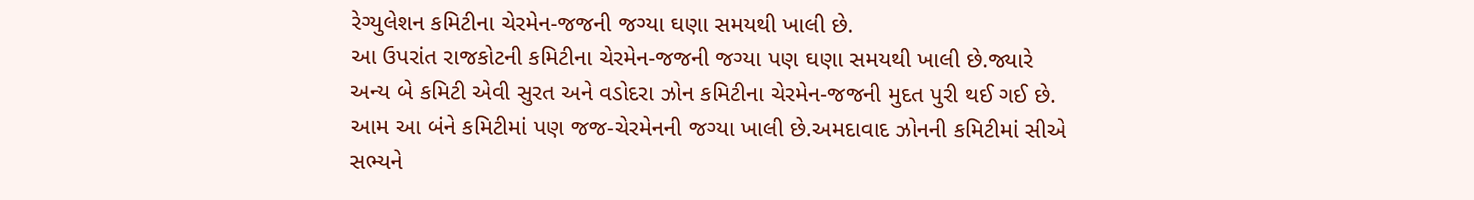રેગ્યુલેશન કમિટીના ચેરમેન-જજની જગ્યા ઘણા સમયથી ખાલી છે.
આ ઉપરાંત રાજકોટની કમિટીના ચેરમેન-જજની જગ્યા પણ ઘણા સમયથી ખાલી છે.જ્યારે અન્ય બે કમિટી એવી સુરત અને વડોદરા ઝોન કમિટીના ચેરમેન-જજની મુદત પુરી થઈ ગઈ છે. આમ આ બંને કમિટીમાં પણ જજ-ચેરમેનની જગ્યા ખાલી છે.અમદાવાદ ઝોનની કમિટીમાં સીએ સભ્યને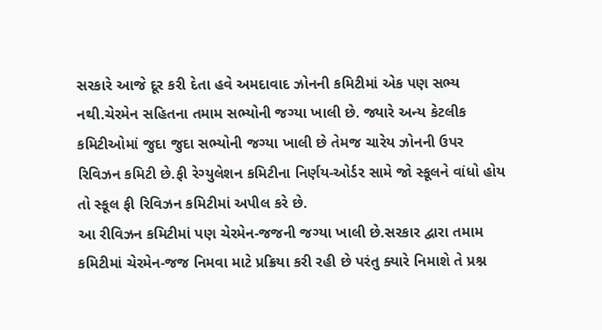સરકારે આજે દૂર કરી દેતા હવે અમદાવાદ ઝોનની કમિટીમાં એક પણ સભ્ય નથી.ચેરમેન સહિતના તમામ સભ્યોની જગ્યા ખાલી છે. જ્યારે અન્ય કેટલીક કમિટીઓમાં જુદા જુદા સભ્યોની જગ્યા ખાલી છે તેમજ ચારેય ઝોનની ઉપર રિવિઝન કમિટી છે.ફી રેગ્યુલેશન કમિટીના નિર્ણય-ઓર્ડર સામે જો સ્કૂલને વાંધો હોય તો સ્કૂલ ફી રિવિઝન કમિટીમાં અપીલ કરે છે.
આ રીવિઝન કમિટીમાં પણ ચેરમેન-જજની જગ્યા ખાલી છે.સરકાર દ્વારા તમામ કમિટીમાં ચેરમેન-જજ નિમવા માટે પ્રક્રિયા કરી રહી છે પરંતુ ક્યારે નિમાશે તે પ્રશ્ન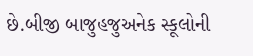છે.બીજી બાજુહજુઅનેક સ્કૂલોની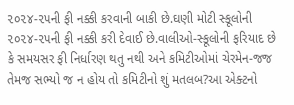૨૦૨૪-૨૫ની ફી નક્કી કરવાની બાકી છે.ઘણી મોટી સ્કૂલોની ૨૦૨૪-૨૫ની ફી નક્કી કરી દેવાઈ છે.વાલીઓ-સ્કૂલોની ફરિયાદ છે કે સમયસર ફી નિર્ધારણ થતુ નથી અને કમિટીઓમાં ચેરમેન-જજ તેમજ સભ્યો જ ન હોય તો કમિટીનો શું મતલબ?આ એક્ટનો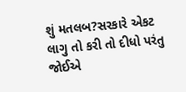શું મતલબ?સરકારે એકટ લાગુ તો કરી તો દીધો પરંતુ જોઈએ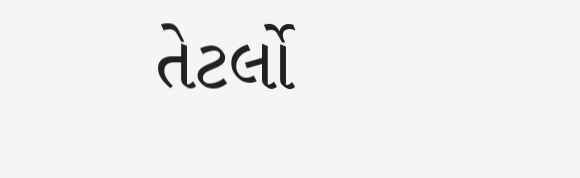તેટર્લો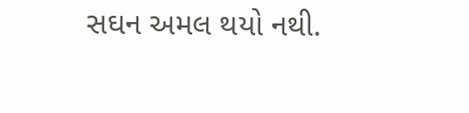સઘન અમલ થયો નથી.